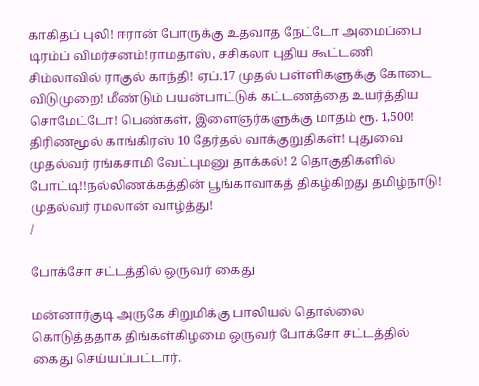காகிதப் புலி! ஈரான் போருக்கு உதவாத நேட்டோ அமைப்பை டிரம்ப் விமர்சனம்!ராமதாஸ், சசிகலா புதிய கூட்டணி சிம்லாவில் ராகுல் காந்தி! ஏப்.17 முதல் பள்ளிகளுக்கு கோடை விடுமுறை! மீண்டும் பயன்பாட்டுக் கட்டணத்தை உயர்த்திய சொமேட்டோ! பெண்கள், இளைஞர்களுக்கு மாதம் ரூ. 1,500! திரிணமூல் காங்கிரஸ் 10 தேர்தல் வாக்குறுதிகள்! புதுவை முதல்வர் ரங்கசாமி வேட்புமனு தாக்கல்! 2 தொகுதிகளில் போட்டி!!நல்லிணக்கத்தின் பூங்காவாகத் திகழ்கிறது தமிழ்நாடு! முதல்வர் ரமலான் வாழ்த்து!
/

போக்சோ சட்டத்தில் ஒருவர் கைது

மன்னார்குடி அருகே சிறுமிக்கு பாலியல் தொல்லை கொடுத்ததாக திங்கள்கிழமை ஒருவர் போக்சோ சட்டத்தில் கைது செய்யப்பட்டார்.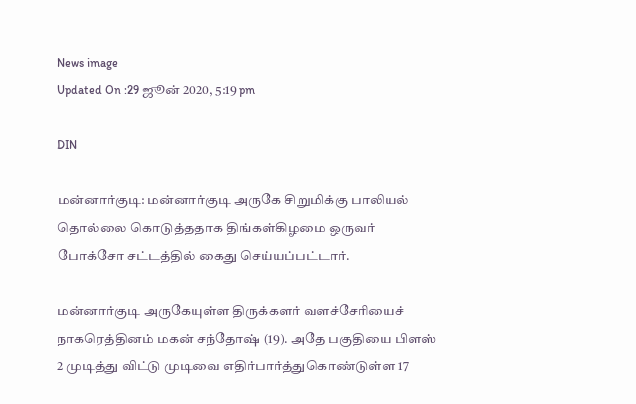News image
Updated On :29 ஜூன் 2020, 5:19 pm

DIN

மன்னார்குடி: மன்னார்குடி அருகே சிறுமிக்கு பாலியல் தொல்லை கொடுத்ததாக திங்கள்கிழமை ஒருவர் போக்சோ சட்டத்தில் கைது செய்யப்பட்டார்.

மன்னார்குடி அருகேயுள்ள திருக்களர் வளச்சேரியைச் நாகரெத்தினம் மகன் சந்தோஷ் (19). அதே பகுதியை பிளஸ் 2 முடித்து விட்டு முடிவை எதிர்பார்த்துகொண்டுள்ள 17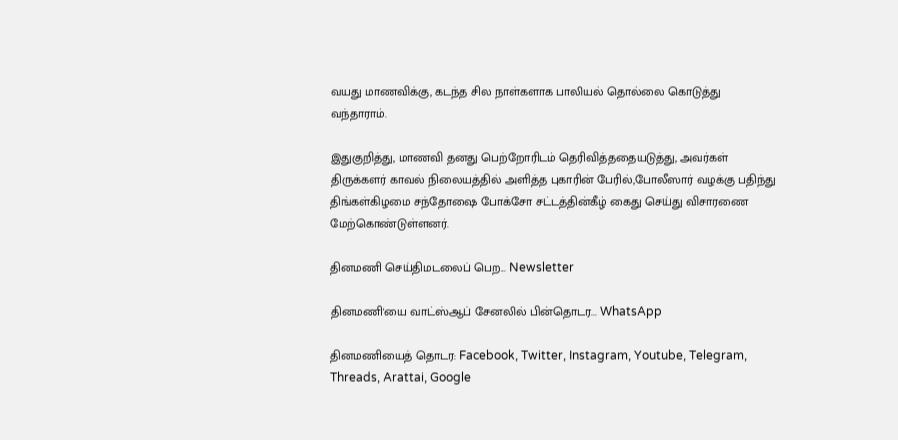வயது மாணவிக்கு, கடந்த சில நாள்களாக பாலியல் தொல்லை கொடுத்து வந்தாராம்.

இதுகுறித்து, மாணவி தனது பெற்றோரிடம் தெரிவித்ததையடுத்து, அவர்கள் திருக்களர் காவல் நிலையத்தில் அளித்த புகாரின் பேரில்,போலீஸார் வழக்கு பதிந்து திங்கள்கிழமை சந்தோஷை போக்சோ சட்டத்தின்கீழ் கைது செய்து விசாரணை மேற்கொண்டுள்ளனர்.

தினமணி செய்திமடலைப் பெற... Newsletter

தினமணி'யை வாட்ஸ்ஆப் சேனலில் பின்தொடர... WhatsApp

தினமணியைத் தொடர: Facebook, Twitter, Instagram, Youtube, Telegram, Threads, Arattai, Google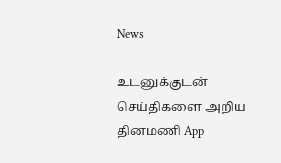News

உடனுக்குடன் செய்திகளை அறிய தினமணி App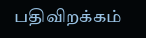பதிவிறக்கம்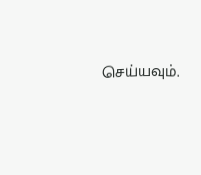செய்யவும்.